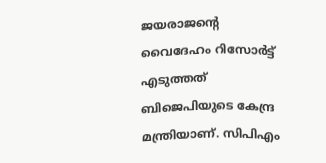ജയരാജന്റെ വൈദേഹം റിസോർട്ട് എടുത്തത് ബിജെപിയുടെ കേന്ദ്ര മന്ത്രിയാണ്. സിപിഎം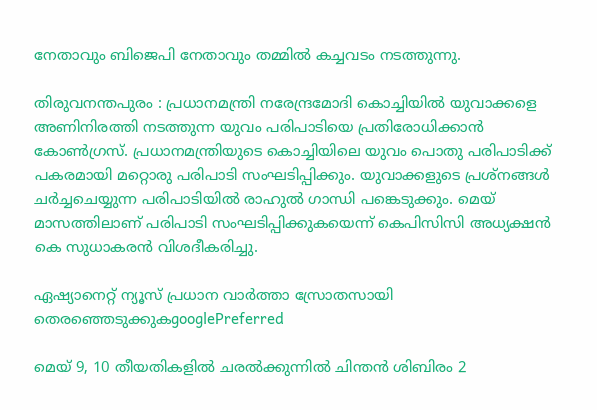നേതാവും ബിജെപി നേതാവും തമ്മിൽ കച്ചവടം നടത്തുന്നു.

തിരുവനന്തപുരം : പ്രധാനമന്ത്രി നരേന്ദ്രമോദി കൊച്ചിയിൽ യുവാക്കളെ അണിനിരത്തി നടത്തുന്ന യുവം പരിപാടിയെ പ്രതിരോധിക്കാൻ കോൺഗ്രസ്. പ്രധാനമന്ത്രിയുടെ കൊച്ചിയിലെ യുവം പൊതു പരിപാടിക്ക് പകരമായി മറ്റൊരു പരിപാടി സംഘടിപ്പിക്കും. യുവാക്കളുടെ പ്രശ്നങ്ങൾ ചർച്ചചെയ്യുന്ന പരിപാടിയിൽ രാഹുൽ ഗാന്ധി പങ്കെടുക്കും. മെയ് മാസത്തിലാണ് പരിപാടി സംഘടിപ്പിക്കുകയെന്ന് കെപിസിസി അധ്യക്ഷൻ കെ സുധാകരൻ വിശദീകരിച്ചു.

ഏഷ്യാനെറ്റ് ന്യൂസ് പ്രധാന വാർത്താ സ്രോതസായി തെരഞ്ഞെടുക്കുകgooglePreferred

മെയ് 9, 10 തീയതികളിൽ ചരൽക്കുന്നിൽ ചിന്തൻ ശിബിരം 2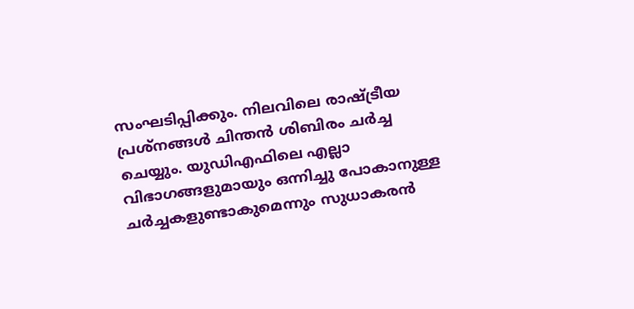സംഘടിപ്പിക്കും. നിലവിലെ രാഷ്ട്രീയ പ്രശ്നങ്ങൾ ചിന്തൻ ശിബിരം ചർച്ച ചെയ്യും. യുഡിഎഫിലെ എല്ലാ വിഭാഗങ്ങളുമായും ഒന്നിച്ചു പോകാനുള്ള ചർച്ചകളുണ്ടാകുമെന്നും സുധാകരൻ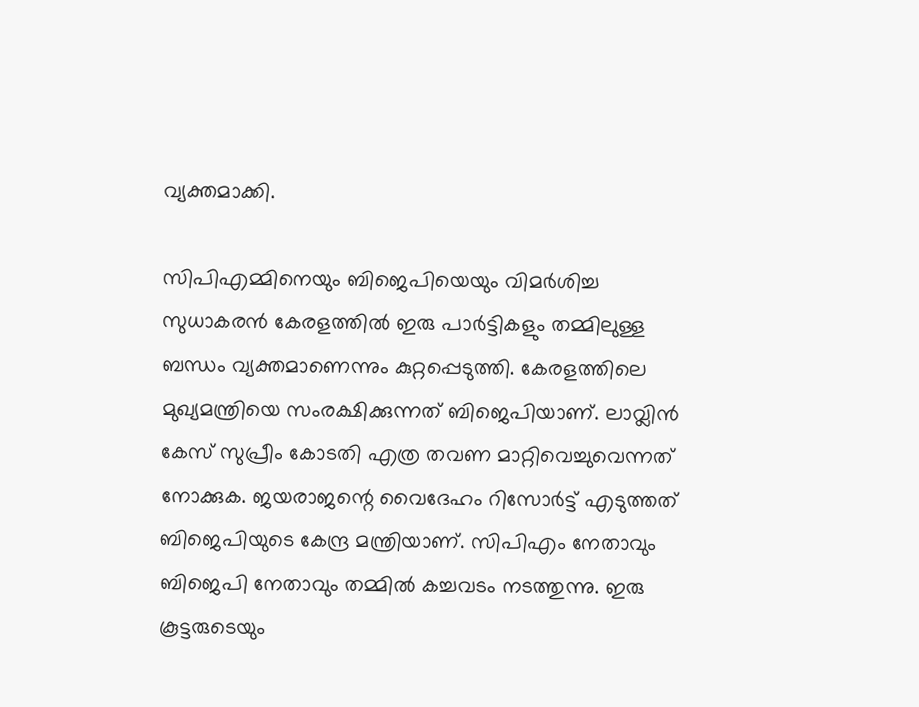വ്യക്തമാക്കി.

സിപിഎമ്മിനെയും ബിജെപിയെയും വിമർശിച്ച സുധാകരൻ കേരളത്തിൽ ഇരു പാർട്ടികളും തമ്മിലുള്ള ബന്ധം വ്യക്തമാണെന്നും കുറ്റപ്പെടുത്തി. കേരളത്തിലെ മുഖ്യമന്ത്രിയെ സംരക്ഷിക്കുന്നത് ബിജെപിയാണ്. ലാവ്ലിൻ കേസ് സുപ്രീം കോടതി എത്ര തവണ മാറ്റിവെച്ചുവെന്നത് നോക്കുക. ജയരാജന്റെ വൈദേഹം റിസോർട്ട് എടുത്തത് ബിജെപിയുടെ കേന്ദ്ര മന്ത്രിയാണ്. സിപിഎം നേതാവും ബിജെപി നേതാവും തമ്മിൽ കച്ചവടം നടത്തുന്നു. ഇരു കൂട്ടരുടെയും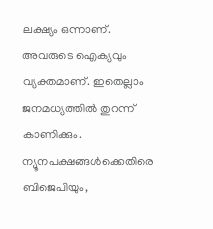ലക്ഷ്യം ഒന്നാണ്. അവരുടെ ഐക്യവും വ്യക്തമാണ്. ഇതെല്ലാം ജനമധ്യത്തിൽ തുറന്ന് കാണിക്കും. ന്യൂനപക്ഷങ്ങൾക്കെതിരെ ബിജെപിയും,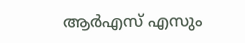ആർഎസ് എസും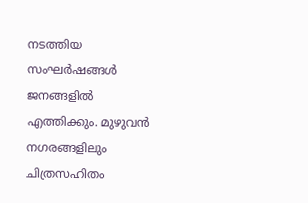നടത്തിയ സംഘർഷങ്ങൾ ജനങ്ങളിൽ എത്തിക്കും. മുഴുവൻ നഗരങ്ങളിലും ചിത്രസഹിതം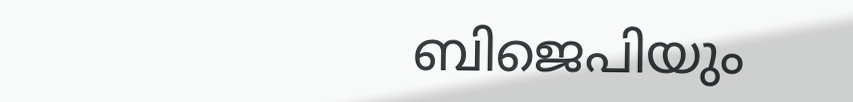ബിജെപിയും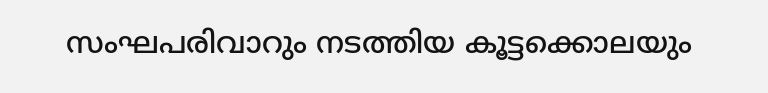സംഘപരിവാറും നടത്തിയ കൂട്ടക്കൊലയും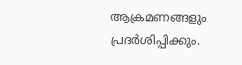ആക്രമണങ്ങളും പ്രദർശിപ്പിക്കും.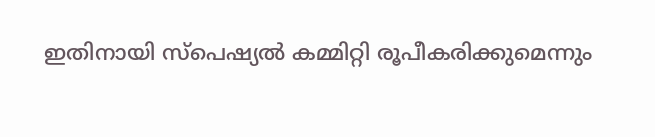ഇതിനായി സ്പെഷ്യൽ കമ്മിറ്റി രൂപീകരിക്കുമെന്നും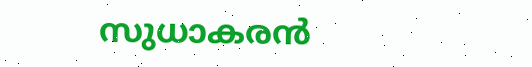സുധാകരൻ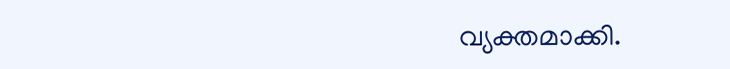വ്യക്തമാക്കി.